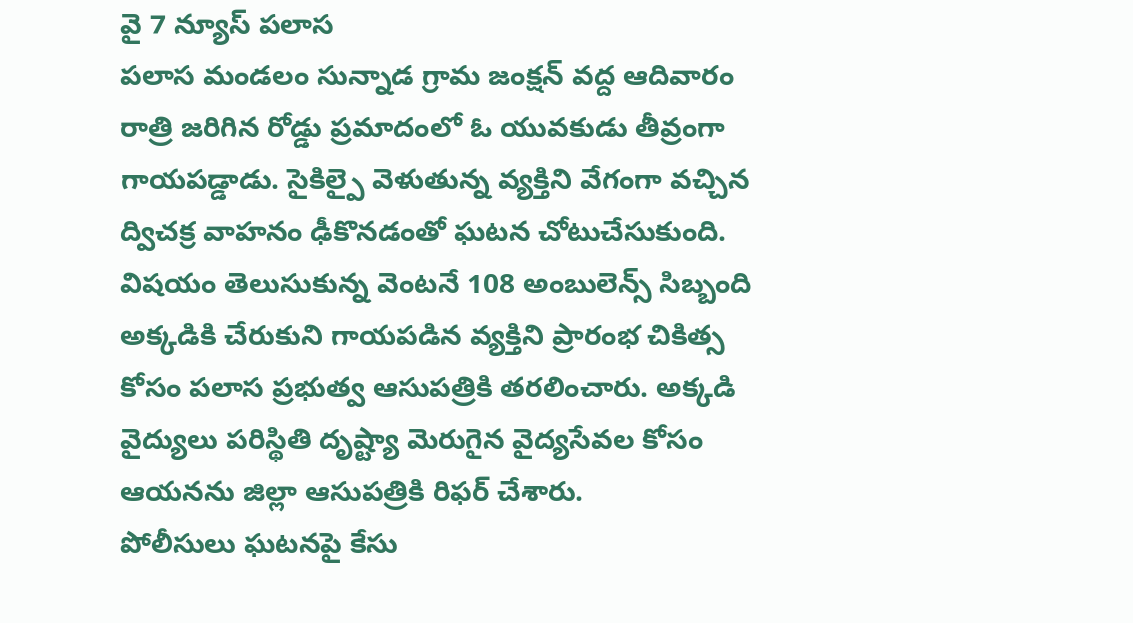వై 7 న్యూస్ పలాస
పలాస మండలం సున్నాడ గ్రామ జంక్షన్ వద్ద ఆదివారం రాత్రి జరిగిన రోడ్డు ప్రమాదంలో ఓ యువకుడు తీవ్రంగా గాయపడ్డాడు. సైకిల్పై వెళుతున్న వ్యక్తిని వేగంగా వచ్చిన ద్విచక్ర వాహనం ఢీకొనడంతో ఘటన చోటుచేసుకుంది.
విషయం తెలుసుకున్న వెంటనే 108 అంబులెన్స్ సిబ్బంది అక్కడికి చేరుకుని గాయపడిన వ్యక్తిని ప్రారంభ చికిత్స కోసం పలాస ప్రభుత్వ ఆసుపత్రికి తరలించారు. అక్కడి వైద్యులు పరిస్థితి దృష్ట్యా మెరుగైన వైద్యసేవల కోసం ఆయనను జిల్లా ఆసుపత్రికి రిఫర్ చేశారు.
పోలీసులు ఘటనపై కేసు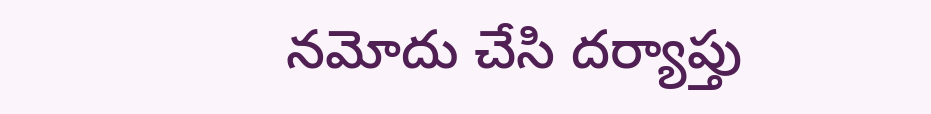నమోదు చేసి దర్యాప్తు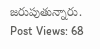జరుపుతున్నారు.
Post Views: 68